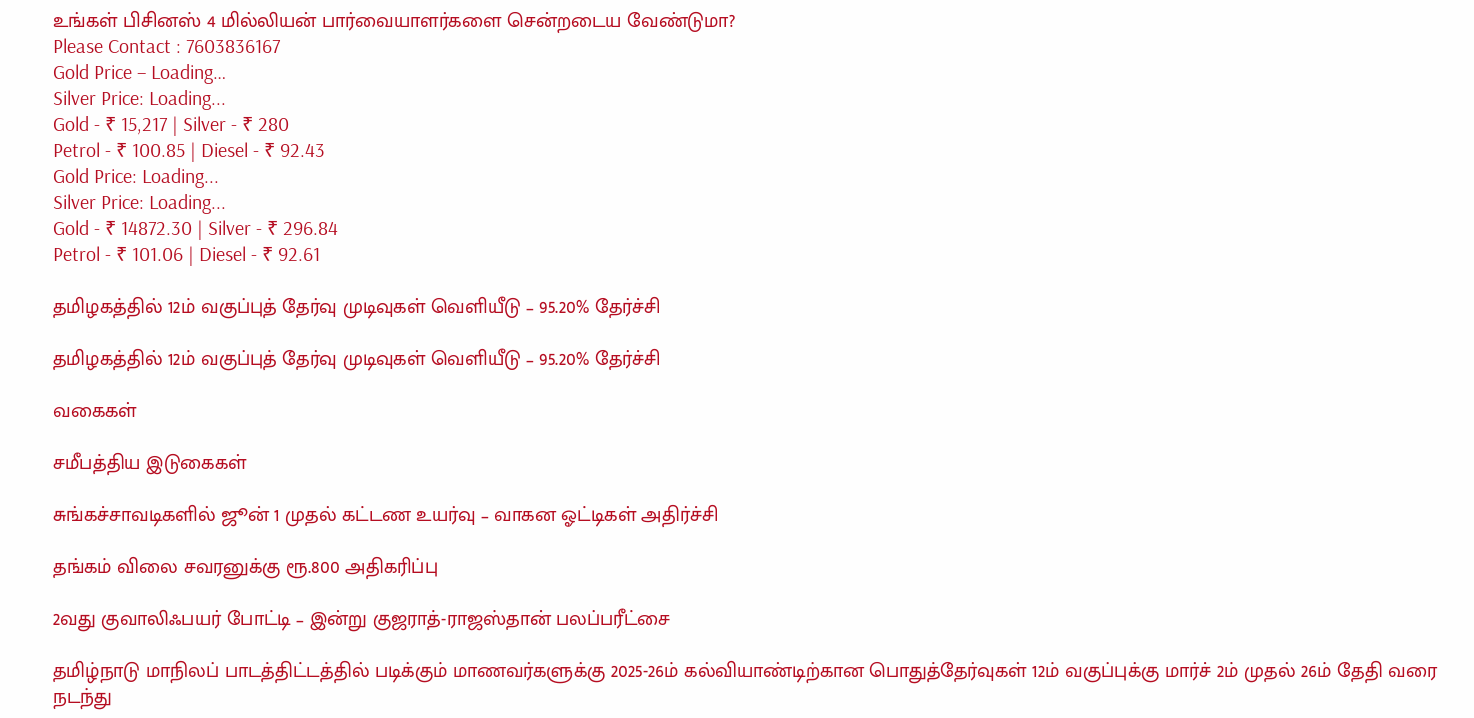உங்கள் பிசினஸ் 4 மில்லியன் பார்வையாளர்களை சென்றடைய வேண்டுமா?
Please Contact : 7603836167
Gold Price – Loading…
Silver Price: Loading...
Gold - ₹ 15,217 | Silver - ₹ 280
Petrol - ₹ 100.85 | Diesel - ₹ 92.43
Gold Price: Loading...
Silver Price: Loading...
Gold - ₹ 14872.30 | Silver - ₹ 296.84
Petrol - ₹ 101.06 | Diesel - ₹ 92.61

தமிழகத்தில் 12ம் வகுப்புத் தேர்வு முடிவுகள் வெளியீடு – 95.20% தேர்ச்சி

தமிழகத்தில் 12ம் வகுப்புத் தேர்வு முடிவுகள் வெளியீடு – 95.20% தேர்ச்சி

வகைகள்

சமீபத்திய இடுகைகள்

சுங்கச்சாவடிகளில் ஜூன் 1 முதல் கட்டண உயர்வு – வாகன ஓட்டிகள் அதிர்ச்சி

தங்கம் விலை சவரனுக்கு ரூ.800 அதிகரிப்பு

2வது குவாலிஃபயர் போட்டி – இன்று குஜராத்-ராஜஸ்தான் பலப்பரீட்சை

தமிழ்நாடு மாநிலப் பாடத்திட்டத்தில் படிக்கும் மாணவர்களுக்கு 2025-26ம் கல்வியாண்டிற்கான பொதுத்தேர்வுகள் 12ம் வகுப்புக்கு மார்ச் 2ம் முதல் 26ம் தேதி வரை நடந்து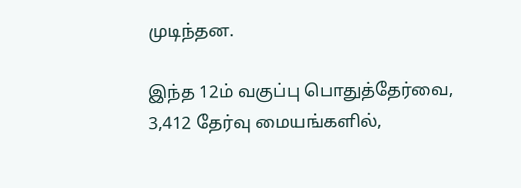முடிந்தன.

இந்த 12ம் வகுப்பு பொதுத்தேர்வை, 3,412 தேர்வு மையங்களில்,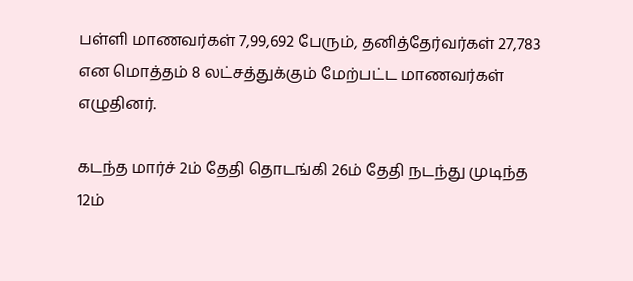பள்ளி மாணவர்கள் 7,99,692 பேரும், தனித்தேர்வர்கள் 27,783 என மொத்தம் 8 லட்சத்துக்கும் மேற்பட்ட மாணவர்கள் எழுதினர்.

கடந்த மார்ச் 2ம் தேதி தொடங்கி 26ம் தேதி நடந்து முடிந்த 12ம்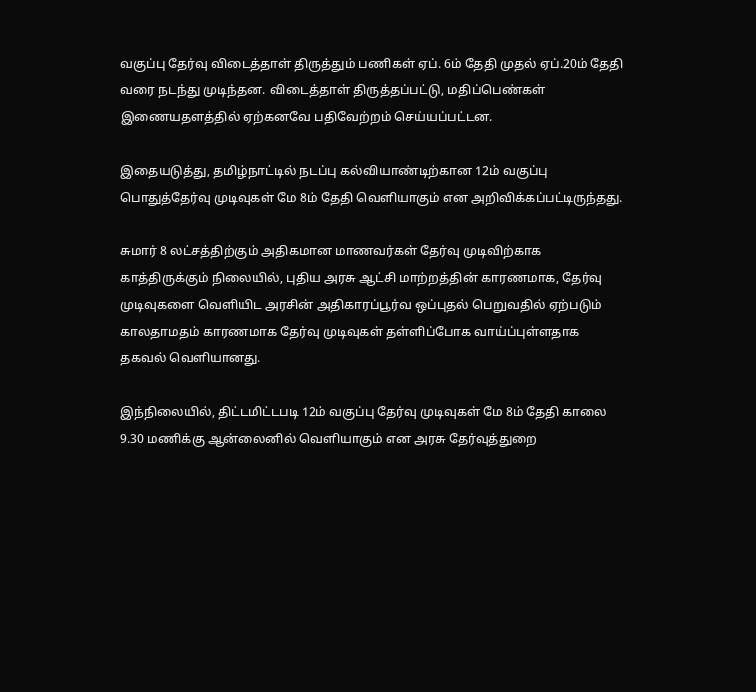வகுப்பு தேர்வு விடைத்தாள் திருத்தும் பணிகள் ஏப். 6ம் தேதி முதல் ஏப்.20ம் தேதி வரை நடந்து முடிந்தன. விடைத்தாள் திருத்தப்பட்டு, மதிப்பெண்கள் இணையதளத்தில் ஏற்கனவே பதிவேற்றம் செய்யப்பட்டன.

இதையடுத்து, தமிழ்நாட்டில் நடப்பு கல்வியாண்டிற்கான 12ம் வகுப்பு பொதுத்தேர்வு முடிவுகள் மே 8ம் தேதி வெளியாகும் என அறிவிக்கப்பட்டிருந்தது.

சுமார் 8 லட்சத்திற்கும் அதிகமான மாணவர்கள் தேர்வு முடிவிற்காக காத்திருக்கும் நிலையில், புதிய அரசு ஆட்சி மாற்றத்தின் காரணமாக, தேர்வு முடிவுகளை வெளியிட அரசின் அதிகாரப்பூர்வ ஒப்புதல் பெறுவதில் ஏற்படும் காலதாமதம் காரணமாக தேர்வு முடிவுகள் தள்ளிப்போக வாய்ப்புள்ளதாக தகவல் வெளியானது.

இந்நிலையில், திட்டமிட்டபடி 12ம் வகுப்பு தேர்வு முடிவுகள் மே 8ம் தேதி காலை 9.30 மணிக்கு ஆன்லைனில் வெளியாகும் என அரசு தேர்வுத்துறை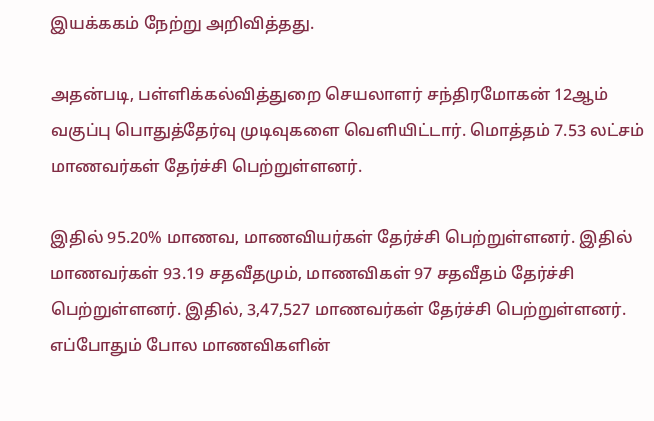இயக்ககம் நேற்று அறிவித்தது.

அதன்படி, பள்ளிக்கல்வித்துறை செயலாளர் சந்திரமோகன் 12ஆம் வகுப்பு பொதுத்தேர்வு முடிவுகளை வெளியிட்டார். மொத்தம் 7.53 லட்சம் மாணவர்கள் தேர்ச்சி பெற்றுள்ளனர்.

இதில் 95.20% மாணவ, மாணவியர்கள் தேர்ச்சி பெற்றுள்ளனர். இதில் மாணவர்கள் 93.19 சதவீதமும், மாணவிகள் 97 சதவீதம் தேர்ச்சி பெற்றுள்ளனர். இதில், 3,47,527 மாணவர்கள் தேர்ச்சி பெற்றுள்ளனர். எப்போதும் போல மாணவிகளின்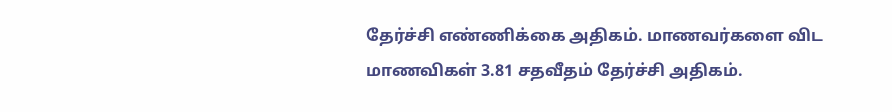தேர்ச்சி எண்ணிக்கை அதிகம். மாணவர்களை விட மாணவிகள் 3.81 சதவீதம் தேர்ச்சி அதிகம்.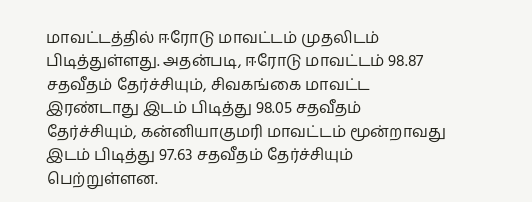மாவட்டத்தில் ஈரோடு மாவட்டம் முதலிடம் பிடித்துள்ளது. அதன்படி, ஈரோடு மாவட்டம் 98.87 சதவீதம் தேர்ச்சியும், சிவகங்கை மாவட்ட இரண்டாது இடம் பிடித்து 98.05 சதவீதம் தேர்ச்சியும், கன்னியாகுமரி மாவட்டம் மூன்றாவது இடம் பிடித்து 97.63 சதவீதம் தேர்ச்சியும் பெற்றுள்ளன.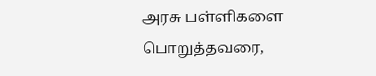அரசு பள்ளிகளை பொறுத்தவரை,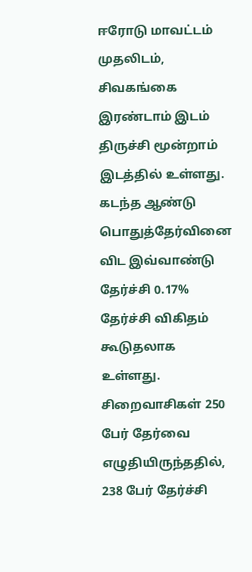ஈரோடு மாவட்டம் முதலிடம், சிவகங்கை இரண்டாம் இடம் திருச்சி மூன்றாம் இடத்தில் உள்ளது. கடந்த ஆண்டு பொதுத்தேர்வினை விட இவ்வாண்டு தேர்ச்சி 0.17% தேர்ச்சி விகிதம் கூடுதலாக உள்ளது. சிறைவாசிகள் 250 பேர் தேர்வை எழுதியிருந்ததில், 238 பேர் தேர்ச்சி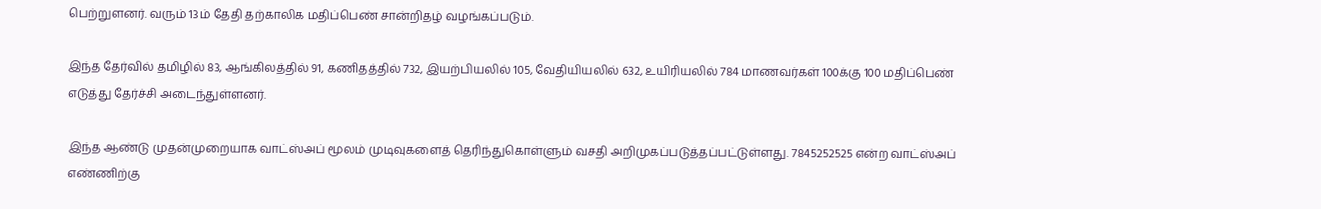பெற்றுளனர். வரும் 13ம் தேதி தற்காலிக மதிப்பெண் சான்றிதழ் வழங்கப்படும்.

இந்த தேர்வில் தமிழில் 83, ஆங்கிலத்தில் 91, கணிதத்தில் 732, இயற்பியலில் 105, வேதியியலில் 632, உயிரியலில் 784 மாணவர்கள் 100க்கு 100 மதிப்பெண் எடுத்து தேர்ச்சி அடைந்துள்ளனர்.

இந்த ஆண்டு முதன்முறையாக வாட்ஸ்அப் மூலம் முடிவுகளைத் தெரிந்துகொள்ளும் வசதி அறிமுகப்படுத்தப்பட்டுள்ளது. 7845252525 என்ற வாட்ஸ்அப் எண்ணிற்கு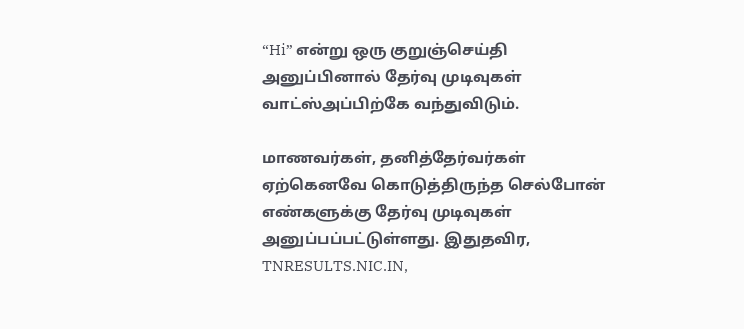“Hi” என்று ஒரு குறுஞ்செய்தி அனுப்பினால் தேர்வு முடிவுகள் வாட்ஸ்அப்பிற்கே வந்துவிடும்.

மாணவர்கள், தனித்தேர்வர்கள் ஏற்கெனவே கொடுத்திருந்த செல்போன் எண்களுக்கு தேர்வு முடிவுகள் அனுப்பப்பட்டுள்ளது. இதுதவிர, TNRESULTS.NIC.IN,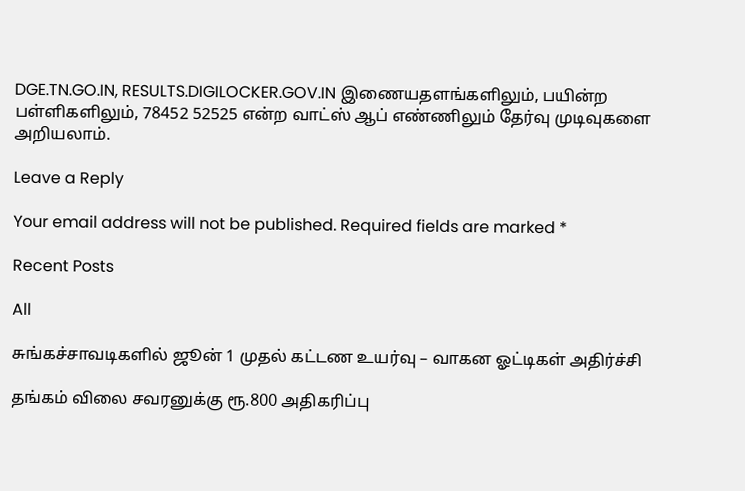DGE.TN.GO.IN, RESULTS.DIGILOCKER.GOV.IN இணையதளங்களிலும், பயின்ற பள்ளிகளிலும், 78452 52525 என்ற வாட்ஸ் ஆப் எண்ணிலும் தேர்வு முடிவுகளை அறியலாம்.

Leave a Reply

Your email address will not be published. Required fields are marked *

Recent Posts

All

சுங்கச்சாவடிகளில் ஜூன் 1 முதல் கட்டண உயர்வு – வாகன ஓட்டிகள் அதிர்ச்சி

தங்கம் விலை சவரனுக்கு ரூ.800 அதிகரிப்பு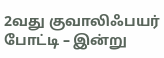2வது குவாலிஃபயர் போட்டி – இன்று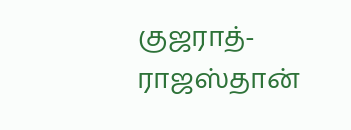குஜராத்-ராஜஸ்தான்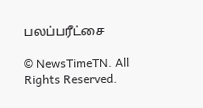பலப்பரீட்சை

© NewsTimeTN. All Rights Reserved.